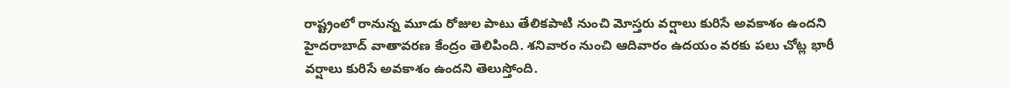రాష్ట్రంలో రానున్న మూడు రోజుల పాటు తేలికపాటి నుంచి మోస్తరు వర్షాలు కురిసే అవకాశం ఉందని హైదరాబాద్ వాతావరణ కేంద్రం తెలిపింది. శనివారం నుంచి ఆదివారం ఉదయం వరకు పలు చోట్ల భారీ వర్షాలు కురిసే అవకాశం ఉందని తెలుస్తోంది.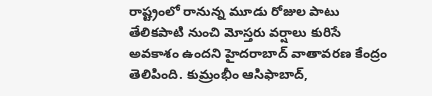రాష్ట్రంలో రానున్న మూడు రోజుల పాటు తేలికపాటి నుంచి మోస్తరు వర్షాలు కురిసే అవకాశం ఉందని హైదరాబాద్ వాతావరణ కేంద్రం తెలిపింది. కుమ్రంభీం ఆసిఫాబాద్,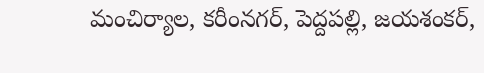మంచిర్యాల, కరీంనగర్, పెద్దపల్లి, జయశంకర్,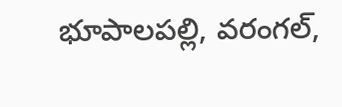భూపాలపల్లి, వరంగల్,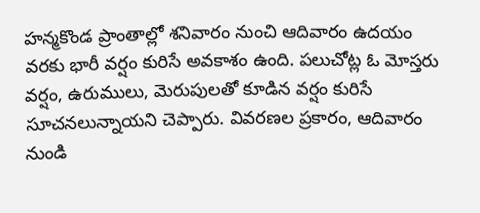హన్మకొండ ప్రాంతాల్లో శనివారం నుంచి ఆదివారం ఉదయం వరకు భారీ వర్షం కురిసే అవకాశం ఉంది. పలుచోట్ల ఓ మోస్తరు వర్షం, ఉరుములు, మెరుపులతో కూడిన వర్షం కురిసే సూచనలున్నాయని చెప్పారు. వివరణల ప్రకారం, ఆదివారం నుండి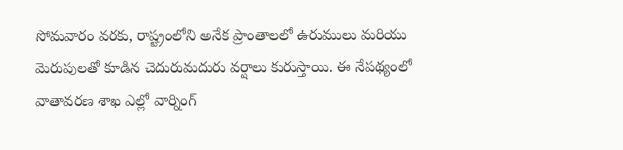సోమవారం వరకు, రాష్ట్రంలోని అనేక ప్రాంతాలలో ఉరుములు మరియు మెరుపులతో కూడిన చెదురుమదురు వర్షాలు కురుస్తాయి. ఈ నేపథ్యంలో వాతావరణ శాఖ ఎల్లో వార్నింగ్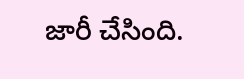జారీ చేసింది.